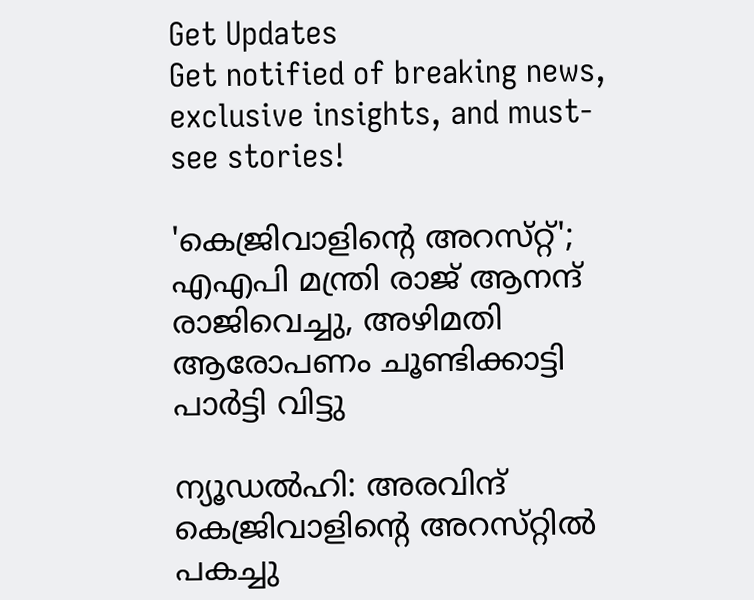Get Updates
Get notified of breaking news, exclusive insights, and must-see stories!

'കെജ്രിവാളിന്റെ അറസ്‌റ്റ്'; എഎപി മന്ത്രി രാജ് ആനന്ദ് രാജിവെച്ചു, അഴിമതി ആരോപണം ചൂണ്ടിക്കാട്ടി പാർട്ടി വിട്ടു

ന്യൂഡൽഹി: അരവിന്ദ് കെജ്രിവാളിന്റെ അറസ്‌റ്റിൽ പകച്ചു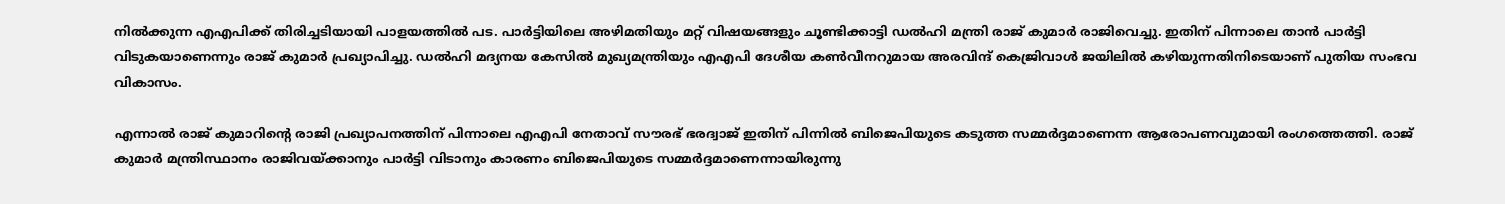നിൽക്കുന്ന എഎപിക്ക് തിരിച്ചടിയായി പാളയത്തിൽ പട. പാർട്ടിയിലെ അഴിമതിയും മറ്റ് വിഷയങ്ങളും ചൂണ്ടിക്കാട്ടി ഡൽഹി മന്ത്രി രാജ് കുമാർ രാജിവെച്ചു. ഇതിന് പിന്നാലെ താൻ പാർട്ടി വിടുകയാണെന്നും രാജ് കുമാർ പ്രഖ്യാപിച്ചു. ഡൽഹി മദ്യനയ കേസിൽ മുഖ്യമന്ത്രിയും എഎപി ദേശീയ കൺവീനറുമായ അരവിന്ദ് കെജ്രിവാൾ ജയിലിൽ കഴിയുന്നതിനിടെയാണ് പുതിയ സംഭവ വികാസം.

എന്നാൽ രാജ് കുമാറിന്റെ രാജി പ്രഖ്യാപനത്തിന് പിന്നാലെ എഎപി നേതാവ് സൗരഭ് ഭരദ്വാജ് ഇതിന് പിന്നിൽ ബിജെപിയുടെ കടുത്ത സമ്മർദ്ദമാണെന്ന ആരോപണവുമായി രംഗത്തെത്തി. രാജ് കുമാർ മന്ത്രിസ്ഥാനം രാജിവയ്ക്കാനും പാർട്ടി വിടാനും കാരണം ബിജെപിയുടെ സമ്മർദ്ദമാണെന്നായിരുന്നു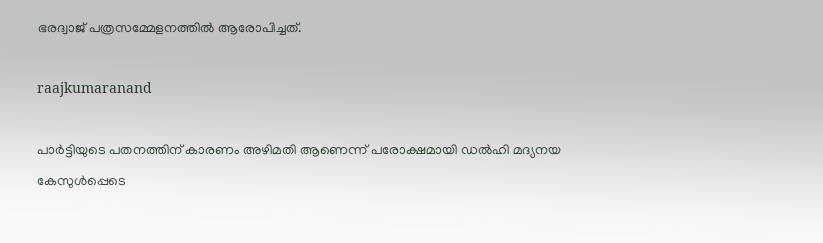ഭരദ്വാജ് പത്രസമ്മേളനത്തിൽ ആരോപിച്ചത്.

raajkumaranand

പാർട്ടിയുടെ പതനത്തിന് കാരണം അഴിമതി ആണെന്ന് പരോക്ഷമായി ഡൽഹി മദ്യനയ കേസുൾപ്പെടെ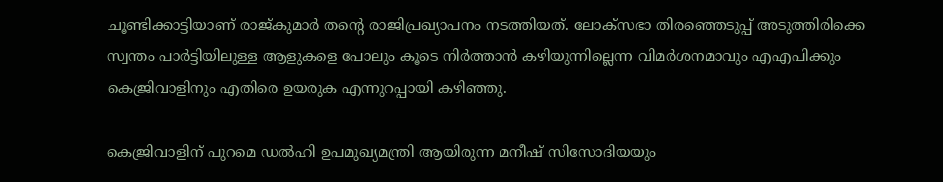ചൂണ്ടിക്കാട്ടിയാണ് രാജ്‌കുമാർ തന്റെ രാജിപ്രഖ്യാപനം നടത്തിയത്. ലോക്‌സഭാ തിരഞ്ഞെടുപ്പ് അടുത്തിരിക്കെ സ്വന്തം പാർട്ടിയിലുള്ള ആളുകളെ പോലും കൂടെ നിർത്താൻ കഴിയുന്നില്ലെന്ന വിമർശനമാവും എഎപിക്കും കെജ്രിവാളിനും എതിരെ ഉയരുക എന്നുറപ്പായി കഴിഞ്ഞു.

കെജ്രിവാളിന് പുറമെ ഡൽഹി ഉപമുഖ്യമന്ത്രി ആയിരുന്ന മനീഷ് സിസോദിയയും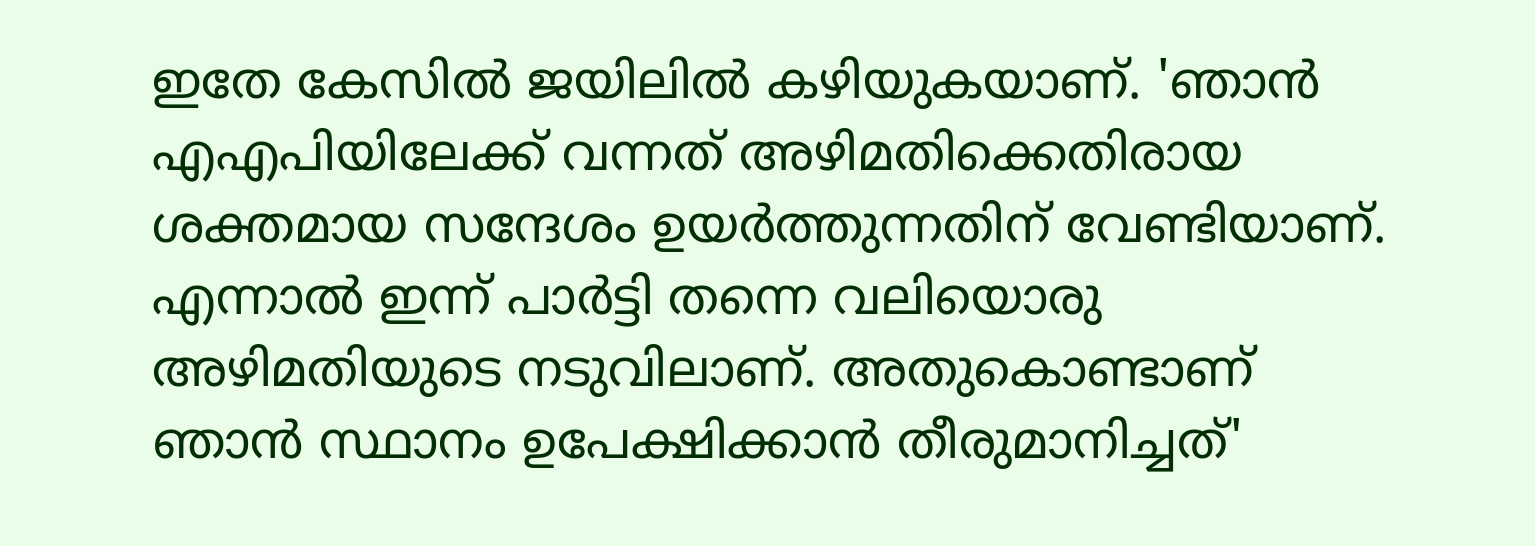ഇതേ കേസിൽ ജയിലിൽ കഴിയുകയാണ്. 'ഞാൻ എഎപിയിലേക്ക് വന്നത് അഴിമതിക്കെതിരായ ശക്തമായ സന്ദേശം ഉയർത്തുന്നതിന് വേണ്ടിയാണ്. എന്നാൽ ഇന്ന് പാർട്ടി തന്നെ വലിയൊരു അഴിമതിയുടെ നടുവിലാണ്. അതുകൊണ്ടാണ് ഞാൻ സ്ഥാനം ഉപേക്ഷിക്കാൻ തീരുമാനിച്ചത്'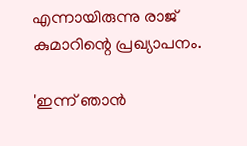എന്നായിരുന്നു രാജ് കുമാറിന്റെ പ്രഖ്യാപനം.

'ഇന്ന് ഞാൻ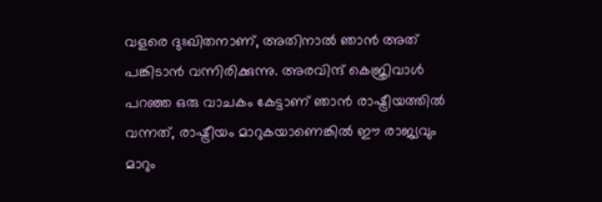വളരെ ദുഃഖിതനാണ്, അതിനാൽ ഞാൻ അത് പങ്കിടാൻ വന്നിരിക്കുന്നു. അരവിന്ദ് കെജ്രിവാൾ പറഞ്ഞ ഒരു വാചകം കേട്ടാണ് ഞാൻ രാഷ്ട്രീയത്തിൽ വന്നത്, രാഷ്ട്രീയം മാറുകയാണെങ്കിൽ ഈ രാജ്യവും മാറും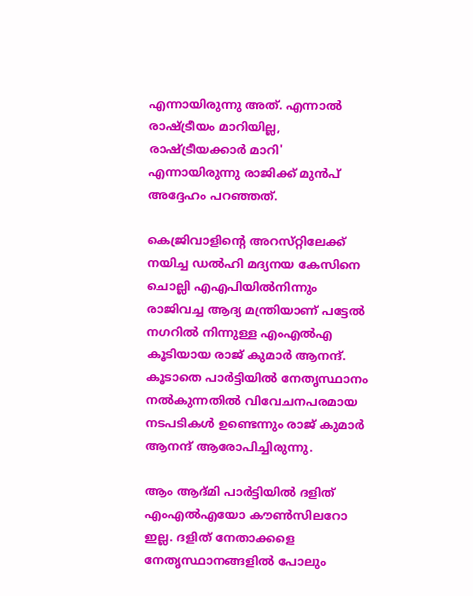എന്നായിരുന്നു അത്. എന്നാൽ രാഷ്ട്രീയം മാറിയില്ല, രാഷ്ട്രീയക്കാർ മാറി' എന്നായിരുന്നു രാജിക്ക് മുൻപ് അദ്ദേഹം പറഞ്ഞത്.

കെജ്രിവാളിന്റെ അറസ്‌റ്റിലേക്ക് നയിച്ച ഡൽഹി മദ്യനയ കേസിനെ ചൊല്ലി എഎപിയിൽനിന്നും രാജിവച്ച ആദ്യ മന്ത്രിയാണ് പട്ടേൽ നഗറിൽ നിന്നുള്ള എംഎൽഎ കൂടിയായ രാജ് കുമാർ ആനന്ദ്. കൂടാതെ പാർട്ടിയിൽ നേതൃസ്ഥാനം നൽകുന്നതിൽ വിവേചനപരമായ നടപടികൾ ഉണ്ടെന്നും രാജ് കുമാർ ആനന്ദ് ആരോപിച്ചിരുന്നു.

ആം ആദ്‌മി പാർട്ടിയിൽ ദളിത് എംഎൽഎയോ കൗൺസിലറോ ഇല്ല. ദളിത് നേതാക്കളെ നേതൃസ്ഥാനങ്ങളിൽ പോലും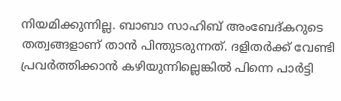നിയമിക്കുന്നില്ല. ബാബാ സാഹിബ് അംബേദ്കറുടെ തത്വങ്ങളാണ് താൻ പിന്തുടരുന്നത്. ദളിതർക്ക് വേണ്ടി പ്രവർത്തിക്കാൻ കഴിയുന്നില്ലെങ്കിൽ പിന്നെ പാർട്ടി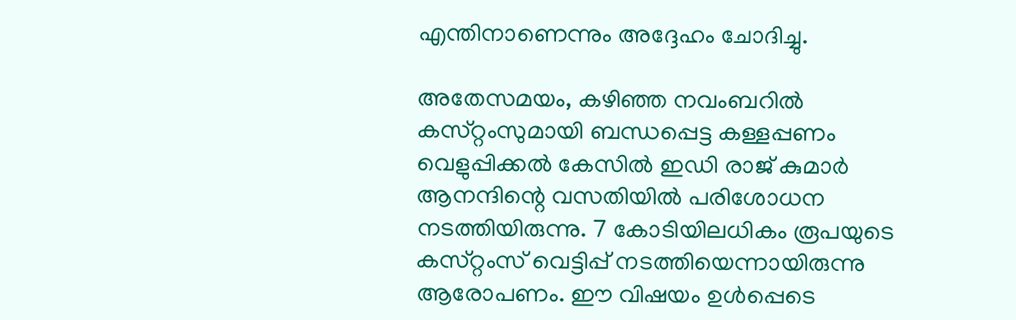എന്തിനാണെന്നും അദ്ദേഹം ചോദിച്ചു.

അതേസമയം, കഴിഞ്ഞ നവംബറിൽ കസ്‌റ്റംസുമായി ബന്ധപ്പെട്ട കള്ളപ്പണം വെളുപ്പിക്കൽ കേസിൽ ഇഡി രാജ് കുമാർ ആനന്ദിന്റെ വസതിയിൽ പരിശോധന നടത്തിയിരുന്നു. 7 കോടിയിലധികം രൂപയുടെ കസ്‌റ്റംസ് വെട്ടിപ്പ് നടത്തിയെന്നായിരുന്നു ആരോപണം. ഈ വിഷയം ഉൾപ്പെടെ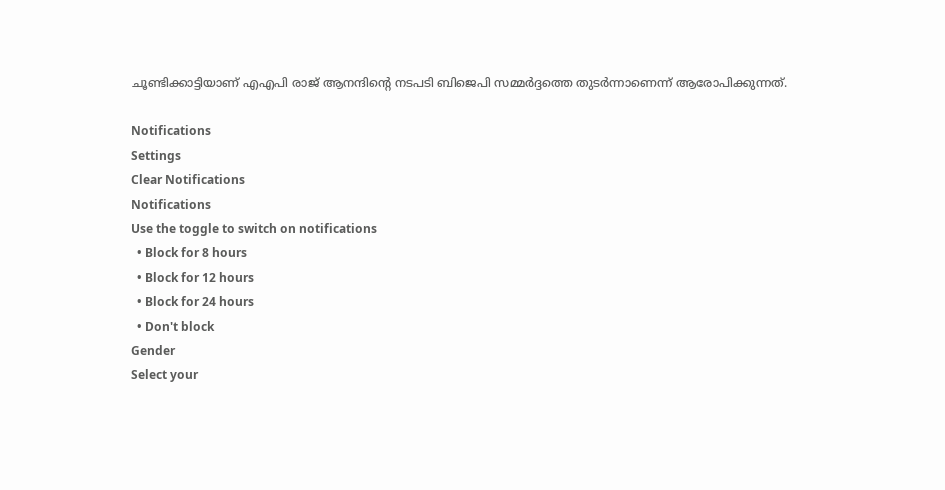ചൂണ്ടിക്കാട്ടിയാണ് എഎപി രാജ് ആനന്ദിന്റെ നടപടി ബിജെപി സമ്മർദ്ദത്തെ തുടർന്നാണെന്ന് ആരോപിക്കുന്നത്.

Notifications
Settings
Clear Notifications
Notifications
Use the toggle to switch on notifications
  • Block for 8 hours
  • Block for 12 hours
  • Block for 24 hours
  • Don't block
Gender
Select your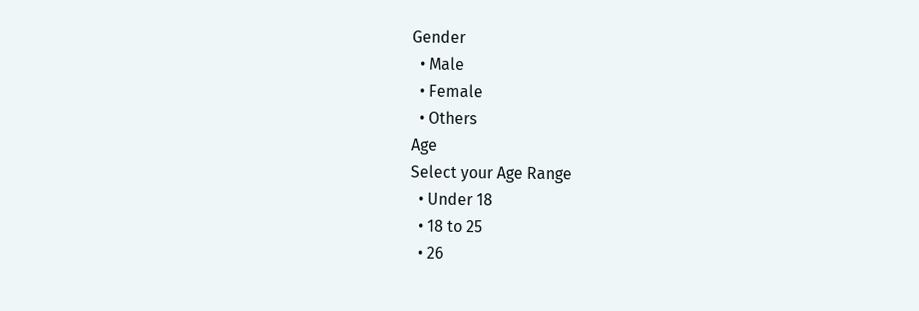Gender
  • Male
  • Female
  • Others
Age
Select your Age Range
  • Under 18
  • 18 to 25
  • 26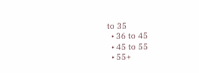to 35
  • 36 to 45
  • 45 to 55
  • 55+